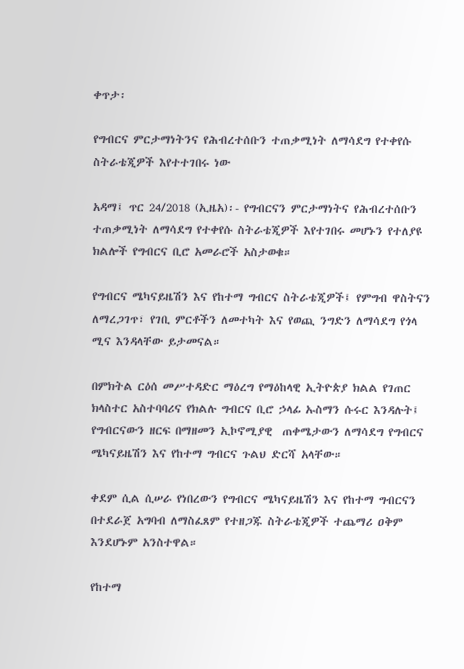ቀጥታ፡

የግብርና ምርታማነትንና የሕብረተሰቡን ተጠቃሚነት ለማሳደግ የተቀየሱ ስትራቴጂዎች እየተተገበሩ ነው

አዳማ፤ ጥር 24/2018 (ኢዜአ)፡- የግብርናን ምርታማነትና የሕብረተሰቡን ተጠቃሚነት ለማሳደግ የተቀየሱ ስትራቴጂዎች እየተገበሩ መሆኑን የተለያዩ ክልሎች የግብርና ቢሮ አመራሮች አስታወቁ።

የግብርና ሜካናይዜሽን እና የከተማ ግብርና ስትራቴጂዎች፤ የምግብ ዋስትናን ለማረጋገጥ፣ የገቢ ምርቶችን ለመተካት እና የወጪ ንግድን ለማሳደግ የጎላ ሚና እንዳላቸው ይታመናል።

በምክትል ርዕሰ መሥተዳድር ማዕረግ የማዕከላዊ ኢትዮጵያ ክልል የገጠር ክላስተር አስተባባሪና የክልሉ ግብርና ቢሮ ኃላፊ ኡስማን ሱሩር እንዳሉት፤ የግብርናውን ዘርፍ በማዘመን ኢኮኖሚያዊ  ጠቀሜታውን ለማሳደግ የግብርና ሜካናይዜሽን እና የከተማ ግብርና ጉልህ ድርሻ አላቸው።

ቀደም ሲል ሲሠራ የነበረውን የግብርና ሜካናይዜሽን እና የከተማ ግብርናን በተደራጀ አግባብ ለማስፈጸም የተዘጋጁ ስትራቴጂዎች ተጨማሪ ዐቅም እንደሆኑም አንስተዋል።

የከተማ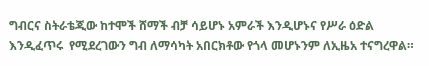ግብርና ስትራቴጂው ከተሞች ሸማች ብቻ ሳይሆኑ አምራች እንዲሆኑና የሥራ ዕድል እንዲፈጥሩ  የሚደረገውን ግብ ለማሳካት አበርክቶው የጎላ መሆኑንም ለኢዜአ ተናግረዋል።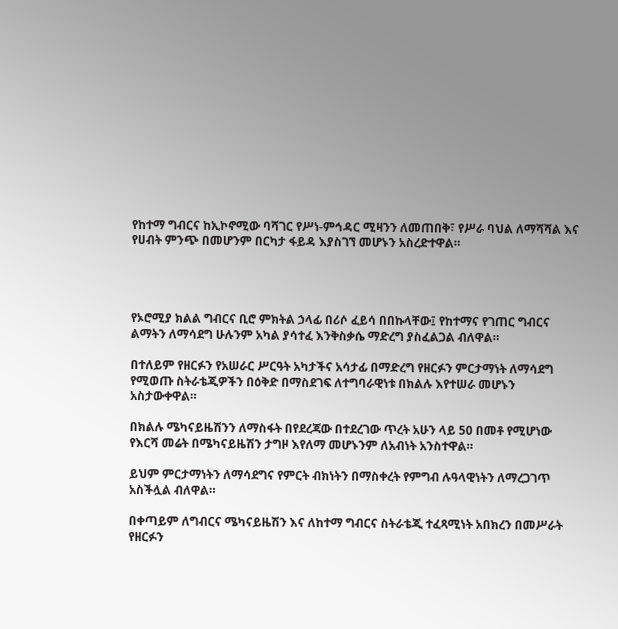የከተማ ግብርና ከኢኮኖሚው ባሻገር የሥነ-ምኅዳር ሚዛንን ለመጠበቅ፣ የሥራ ባህል ለማሻሻል እና የሀብት ምንጭ በመሆንም በርካታ ፋይዳ እያስገኘ መሆኑን አስረድተዋል።




የኦሮሚያ ክልል ግብርና ቢሮ ምክትል ኃላፊ በሪሶ ፈይሳ በበኩላቸው፤ የከተማና የገጠር ግብርና ልማትን ለማሳደግ ሁሉንም አካል ያሳተፈ እንቅስቃሴ ማድረግ ያስፈልጋል ብለዋል።

በተለይም የዘርፉን የአሠራር ሥርዓት አካታችና አሳታፊ በማድረግ የዘርፉን ምርታማነት ለማሳደግ የሚወጡ ስትራቴጂዎችን በዕቅድ በማስደገፍ ለተግባራዊነቱ በክልሉ እየተሠራ መሆኑን አስታውቀዋል።

በክልሉ ሜካናይዜሽንን ለማስፋት በየደረጃው በተደረገው ጥረት አሁን ላይ 50 በመቶ የሚሆነው የእርሻ መሬት በሜካናይዜሽን ታግዞ እየለማ መሆኑንም ለአብነት አንስተዋል።

ይህም ምርታማነትን ለማሳደግና የምርት ብክነትን በማስቀረት የምግብ ሉዓላዊነትን ለማረጋገጥ አስችሏል ብለዋል።

በቀጣይም ለግብርና ሜካናይዜሽን እና ለከተማ ግብርና ስትራቴጂ ተፈጻሚነት አበክረን በመሥራት የዘርፉን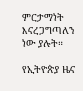ምርታማነት እናረጋግጣለን ነው ያሉት።

የኢትዮጵያ ዜና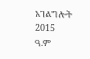አገልግሎት
2015
ዓ.ም